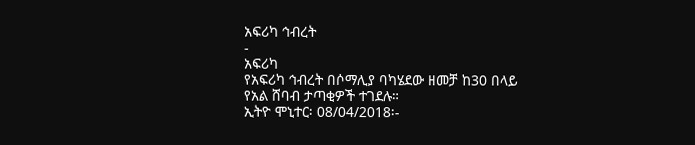አፍሪካ ኅብረት
-
አፍሪካ
የአፍሪካ ኅብረት በሶማሊያ ባካሄደው ዘመቻ ከ30 በላይ የአል ሸባብ ታጣቂዎች ተገደሉ።
ኢትዮ ሞኒተር፡ 08/04/2018፡-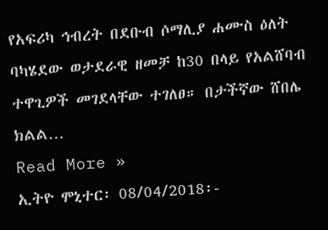የአፍሪካ ኅብረት በደቡብ ሶማሊያ ሐሙስ ዕለት ባካሄደው ወታደራዊ ዘመቻ ከ30 በላይ የአልሸባብ ተዋጊዎች መገደላቸው ተገለፀ። በታችኛው ሸበሌ ክልል…
Read More »
ኢትዮ ሞኒተር፡ 08/04/2018፡-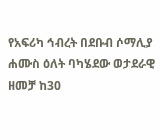የአፍሪካ ኅብረት በደቡብ ሶማሊያ ሐሙስ ዕለት ባካሄደው ወታደራዊ ዘመቻ ከ30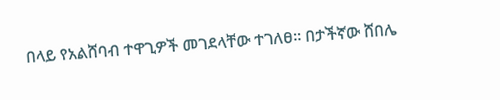በላይ የአልሸባብ ተዋጊዎች መገደላቸው ተገለፀ። በታችኛው ሸበሌ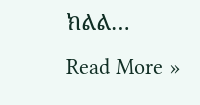ክልል…
Read More »